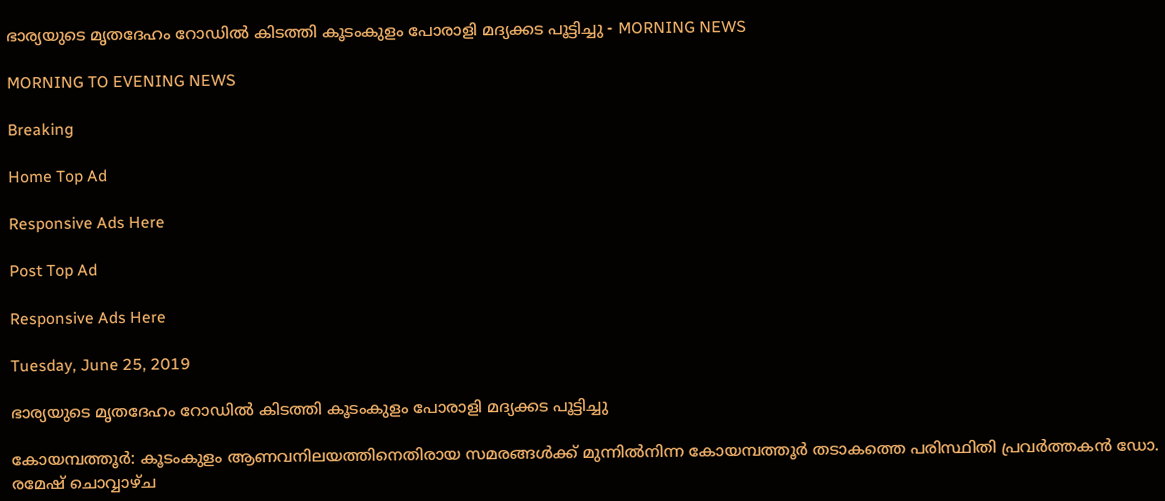ഭാര്യയുടെ മൃതദേഹം റോഡിൽ കിടത്തി കൂടംകുളം പോരാളി മദ്യക്കട പൂട്ടിച്ചു - MORNING NEWS

MORNING TO EVENING NEWS

Breaking

Home Top Ad

Responsive Ads Here

Post Top Ad

Responsive Ads Here

Tuesday, June 25, 2019

ഭാര്യയുടെ മൃതദേഹം റോഡിൽ കിടത്തി കൂടംകുളം പോരാളി മദ്യക്കട പൂട്ടിച്ചു

കോയമ്പത്തൂർ: കൂടംകുളം ആണവനിലയത്തിനെതിരായ സമരങ്ങൾക്ക് മുന്നിൽനിന്ന കോയമ്പത്തൂർ തടാകത്തെ പരിസ്ഥിതി പ്രവർത്തകൻ ഡോ. രമേഷ് ചൊവ്വാഴ്ച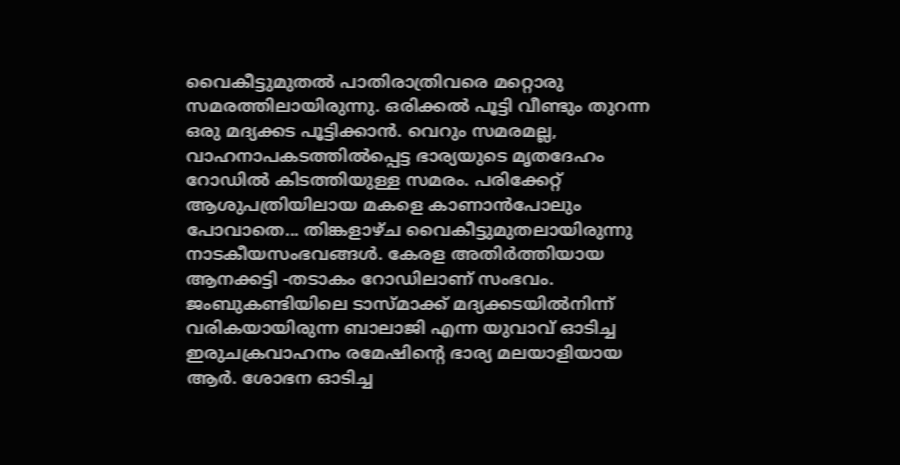വൈകീട്ടുമുതൽ പാതിരാത്രിവരെ മറ്റൊരു സമരത്തിലായിരുന്നു. ഒരിക്കൽ പൂട്ടി വീണ്ടും തുറന്ന ഒരു മദ്യക്കട പൂട്ടിക്കാൻ. വെറും സമരമല്ല, വാഹനാപകടത്തിൽപ്പെട്ട ഭാര്യയുടെ മൃതദേഹം റോഡിൽ കിടത്തിയുള്ള സമരം. പരിക്കേറ്റ് ആശുപത്രിയിലായ മകളെ കാണാൻപോലും പോവാതെ... തിങ്കളാഴ്ച വൈകീട്ടുമുതലായിരുന്നു നാടകീയസംഭവങ്ങൾ. കേരള അതിർത്തിയായ ആനക്കട്ടി -തടാകം റോഡിലാണ് സംഭവം. ജംബുകണ്ടിയിലെ ടാസ്മാക്ക് മദ്യക്കടയിൽനിന്ന് വരികയായിരുന്ന ബാലാജി എന്ന യുവാവ് ഓടിച്ച ഇരുചക്രവാഹനം രമേഷിന്റെ ഭാര്യ മലയാളിയായ ആർ. ശോഭന ഓടിച്ച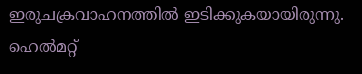ഇരുചക്രവാഹനത്തിൽ ഇടിക്കുകയായിരുന്നു. ഹെൽമറ്റ്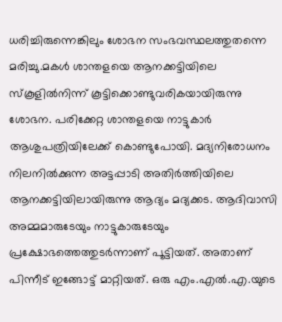ധരിച്ചിരുന്നെങ്കിലും ശോഭന സംഭവസ്ഥലത്തുതന്നെ മരിച്ചു.മകൾ ശാന്തളയെ ആനക്കട്ടിയിലെ സ്കൂളിൽനിന്ന് കൂട്ടിക്കൊണ്ടുവരികയായിരുന്നു ശോഭന. പരിക്കേറ്റ ശാന്തളയെ നാട്ടുകാർ ആശുപത്രിയിലേക്ക് കൊണ്ടുപോയി. മദ്യനിരോധനം നിലനിൽക്കുന്ന അട്ടപ്പാടി അതിർത്തിയിലെ ആനക്കട്ടിയിലായിരുന്നു ആദ്യം മദ്യക്കട. ആദിവാസി അമ്മമാരുടേയും നാട്ടുകാരുടേയും പ്രക്ഷോഭത്തെത്തുടർന്നാണ് പൂട്ടിയത്. അതാണ് പിന്നീട് ഇങ്ങോട്ട് മാറ്റിയത്. ഒരു എം.എൽ.എ.യുടെ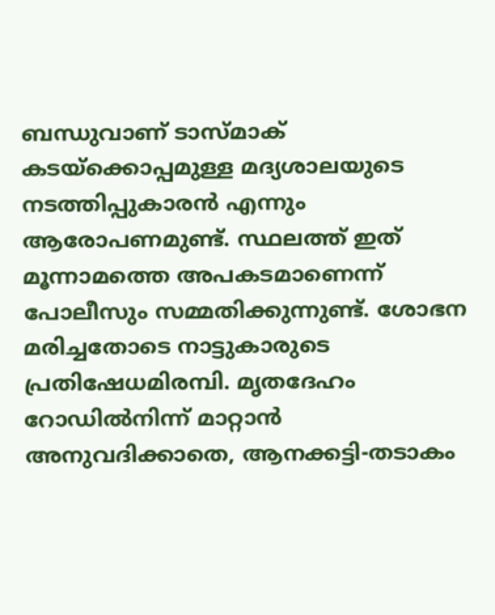ബന്ധുവാണ് ടാസ്മാക് കടയ്ക്കൊപ്പമുള്ള മദ്യശാലയുടെ നടത്തിപ്പുകാരൻ എന്നും ആരോപണമുണ്ട്. സ്ഥലത്ത് ഇത് മൂന്നാമത്തെ അപകടമാണെന്ന്‌ പോലീസും സമ്മതിക്കുന്നുണ്ട്. ശോഭന മരിച്ചതോടെ നാട്ടുകാരുടെ പ്രതിഷേധമിരമ്പി. മൃതദേഹം റോഡിൽനിന്ന് മാറ്റാൻ അനുവദിക്കാതെ, ആനക്കട്ടി-തടാകം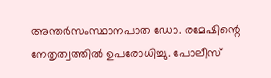അന്തർസംസ്ഥാനപാത ഡോ. രമേഷിന്റെ നേതൃത്വത്തിൽ ഉപരോധിച്ചു. പോലീസ്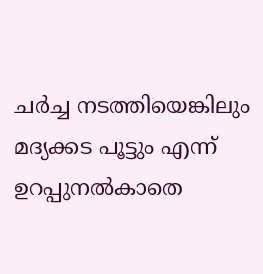ചർച്ച നടത്തിയെങ്കിലും മദ്യക്കട പൂട്ടും എന്ന് ഉറപ്പുനൽകാതെ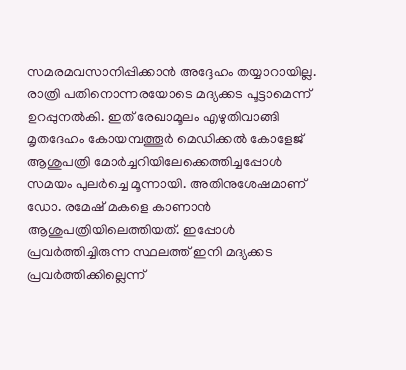സമരമവസാനിപ്പിക്കാൻ അദ്ദേഹം തയ്യാറായില്ല. രാത്രി പതിനൊന്നരയോടെ മദ്യക്കട പൂട്ടാമെന്ന് ഉറപ്പുനൽകി. ഇത് രേഖാമൂലം എഴുതിവാങ്ങി മൃതദേഹം കോയമ്പത്തൂർ മെഡിക്കൽ കോളേജ് ആശുപത്രി മോർച്ചറിയിലേക്കെത്തിച്ചപ്പോൾ സമയം പുലർച്ചെ മൂന്നായി. അതിനുശേഷമാണ് ഡോ. രമേഷ് മകളെ കാണാൻ ആശുപത്രിയിലെത്തിയത്. ഇപ്പോൾ പ്രവർത്തിച്ചിരുന്ന സ്ഥലത്ത് ഇനി മദ്യക്കട പ്രവർത്തിക്കില്ലെന്ന്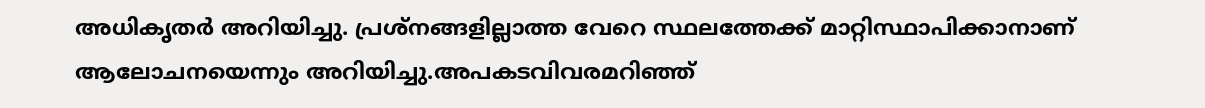അധികൃതർ അറിയിച്ചു. പ്രശ്നങ്ങളില്ലാത്ത വേറെ സ്ഥലത്തേക്ക് മാറ്റിസ്ഥാപിക്കാനാണ് ആലോചനയെന്നും അറിയിച്ചു.അപകടവിവരമറിഞ്ഞ്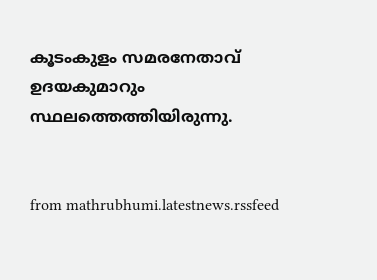കൂടംകുളം സമരനേതാവ് ഉദയകുമാറും സ്ഥലത്തെത്തിയിരുന്നു.


from mathrubhumi.latestnews.rssfeed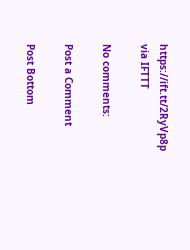https://ift.tt/2RyVp8p
via IFTTT

No comments:

Post a Comment

Post Bottom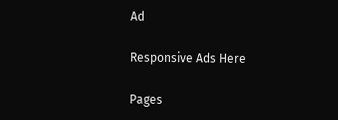Ad

Responsive Ads Here

Pages